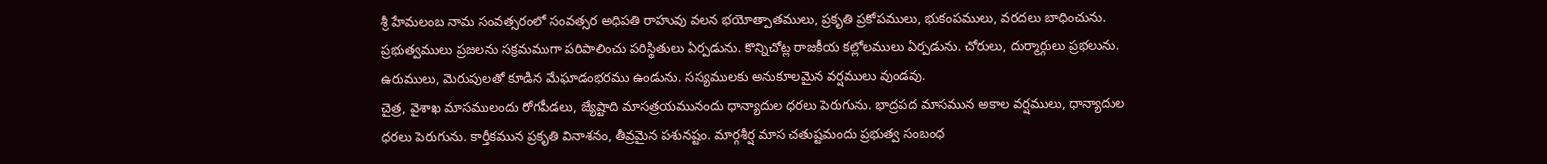శ్రీ హేమలంబ నామ సంవత్సరంలో సంవత్సర అధిపతి రాహువు వలన భయోత్పాతములు, ప్రకృతి ప్రకోపములు, భుకంపములు, వరదలు బాధించును. ప్రభుత్వములు ప్రజలను సక్రమముగా పరిపాలించు పరిస్థితులు ఏర్పడును. కొన్నిచోట్ల రాజకీయ కల్లోలములు ఏర్పడును. చోరులు, దుర్మార్గులు ప్రభలును. ఉరుములు, మెరుపులతో కూడిన మేఘాడంభరము ఉండును. సస్యములకు అనుకూలమైన వర్షములు వుండవు.
చైత్ర, వైశాఖ మాసములందు రోగపీడలు, జ్యేష్టాది మాసత్రయమునందు ధాన్యాదుల ధరలు పెరుగును. భాద్రపద మాసమున అకాల వర్షములు, ధాన్యాదుల ధరలు పెరుగును. కార్తీకమున ప్రకృతి వినాశనం, తీవ్రమైన పశునష్టం. మార్గశీర్ష మాస చతుష్టమందు ప్రభుత్వ సంబంధ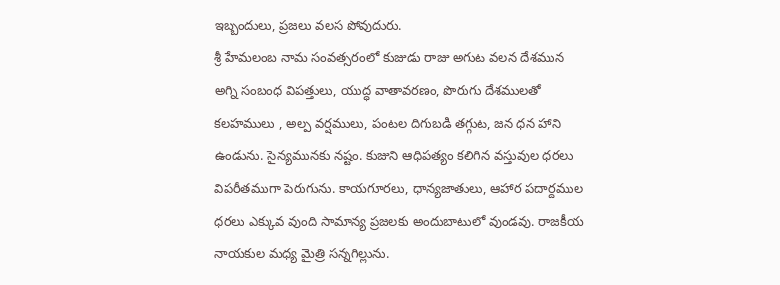ఇబ్బందులు, ప్రజలు వలస పోవుదురు.
శ్రీ హేమలంబ నామ సంవత్సరంలో కుజుడు రాజు అగుట వలన దేశమున అగ్ని సంబంధ విపత్తులు, యుద్ధ వాతావరణం, పొరుగు దేశములతో కలహములు , అల్ప వర్షములు, పంటల దిగుబడి తగ్గుట, జన ధన హాని ఉండును. సైన్యమునకు నష్టం. కుజుని ఆధిపత్యం కలిగిన వస్తువుల ధరలు విపరీతముగా పెరుగును. కాయగూరలు, ధాన్యజాతులు, ఆహార పదార్దముల ధరలు ఎక్కువ వుంది సామాన్య ప్రజలకు అందుబాటులో వుండవు. రాజకీయ నాయకుల మధ్య మైత్రి సన్నగిల్లును.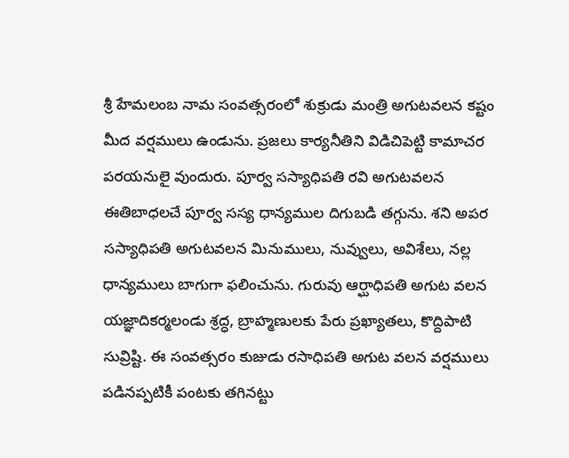శ్రీ హేమలంబ నామ సంవత్సరంలో శుక్రుడు మంత్రి అగుటవలన కష్టం మీద వర్షములు ఉండును. ప్రజలు కార్యనీతిని విడిచిపెట్టి కామాచర పరయనులై వుందురు. పూర్వ సస్యాధిపతి రవి అగుటవలన ఈతిబాధలచే పూర్వ సస్య ధాన్యముల దిగుబడి తగ్గును. శని అపర సస్యాధిపతి అగుటవలన మినుములు, నువ్వులు, అవిశేలు, నల్ల ధాన్యములు బాగుగా ఫలించును. గురువు ఆర్ఘాధిపతి అగుట వలన యజ్ఞాదికర్మలండు శ్రద్ధ, బ్రాహ్మణులకు పేరు ప్రఖ్యాతలు, కొద్దిపాటి సువ్రిష్టి. ఈ సంవత్సరం కుజుడు రసాధిపతి అగుట వలన వర్షములు పడినప్పటికీ పంటకు తగినట్టు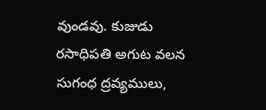వుండవు. కుజుడు రసాధిపతి అగుట వలన సుగంధ ద్రవ్యములు,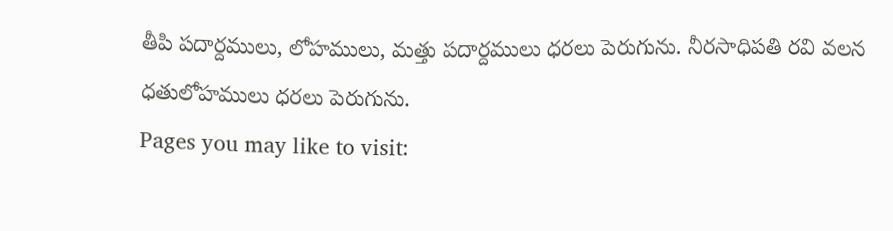తీపి పదార్దములు, లోహములు, మత్తు పదార్దములు ధరలు పెరుగును. నీరసాధిపతి రవి వలన ధతులోహములు ధరలు పెరుగును.
Pages you may like to visit: